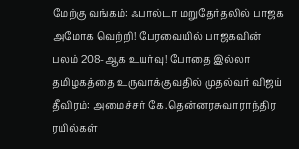மேற்கு வங்கம்: ஃபால்டா மறுதேர்தலில் பாஜக அமோக வெற்றி! பேரவையில் பாஜகவின் பலம் 208-ஆக உயர்வு! போதை இல்லா தமிழகத்தை உருவாக்குவதில் முதல்வர் விஜய் தீவிரம்: அமைச்சர் கே.தென்னரசுவாராந்திர ரயில்கள்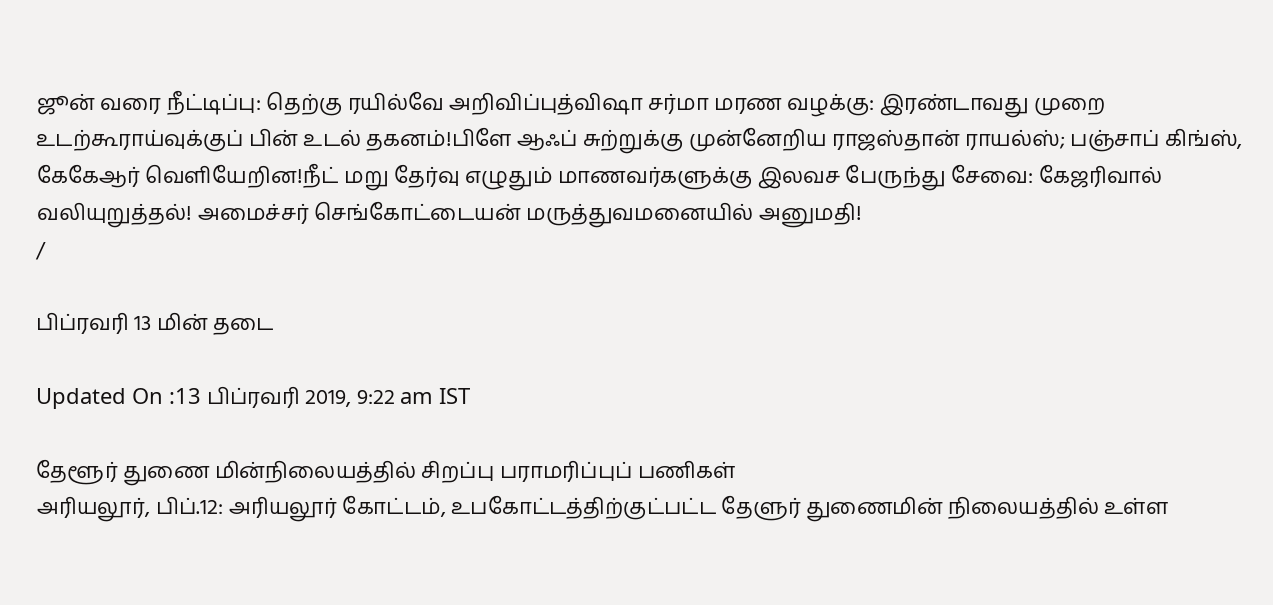ஜூன் வரை நீட்டிப்பு: தெற்கு ரயில்வே அறிவிப்புத்விஷா சர்மா மரண வழக்கு: இரண்டாவது முறை உடற்கூராய்வுக்குப் பின் உடல் தகனம்!பிளே ஆஃப் சுற்றுக்கு முன்னேறிய ராஜஸ்தான் ராயல்ஸ்; பஞ்சாப் கிங்ஸ், கேகேஆர் வெளியேறின!நீட் மறு தேர்வு எழுதும் மாணவர்களுக்கு இலவச பேருந்து சேவை: கேஜரிவால் வலியுறுத்தல்! அமைச்சர் செங்கோட்டையன் மருத்துவமனையில் அனுமதி!
/

பிப்ரவரி 13 மின் தடை

Updated On :13 பிப்ரவரி 2019, 9:22 am IST

தேளூர் துணை மின்நிலையத்தில் சிறப்பு பராமரிப்புப் பணிகள்
அரியலூர், பிப்.12: அரியலூர் கோட்டம், உபகோட்டத்திற்குட்பட்ட தேளுர் துணைமின் நிலையத்தில் உள்ள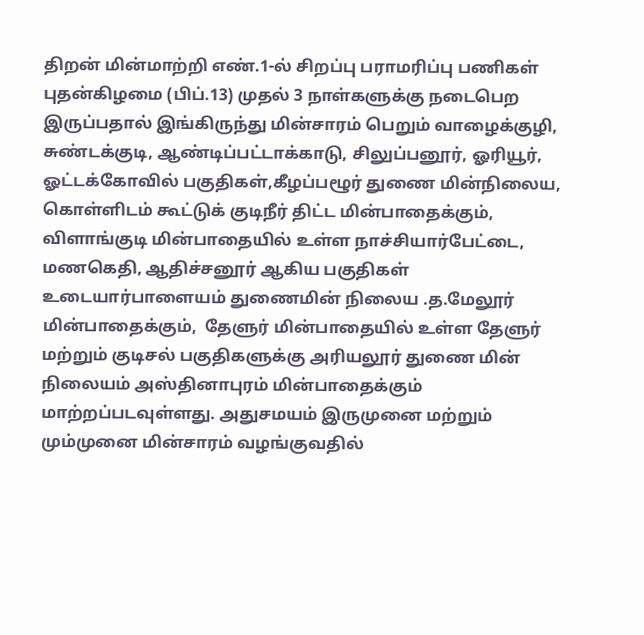திறன் மின்மாற்றி எண்.1-ல் சிறப்பு பராமரிப்பு பணிகள் புதன்கிழமை (பிப்.13) முதல் 3 நாள்களுக்கு நடைபெற இருப்பதால் இங்கிருந்து மின்சாரம் பெறும் வாழைக்குழி, சுண்டக்குடி, ஆண்டிப்பட்டாக்காடு, சிலுப்பனூர், ஓரியூர், ஓட்டக்கோவில் பகுதிகள்,கீழப்பழூர் துணை மின்நிலைய, கொள்ளிடம் கூட்டுக் குடிநீர் திட்ட மின்பாதைக்கும்,
விளாங்குடி மின்பாதையில் உள்ள நாச்சியார்பேட்டை, மணகெதி, ஆதிச்சனூர் ஆகிய பகுதிகள் உடையார்பாளையம் துணைமின் நிலைய .த.மேலூர் மின்பாதைக்கும்,  தேளுர் மின்பாதையில் உள்ள தேளுர் மற்றும் குடிசல் பகுதிகளுக்கு அரியலூர் துணை மின் நிலையம் அஸ்தினாபுரம் மின்பாதைக்கும் மாற்றப்படவுள்ளது. அதுசமயம் இருமுனை மற்றும் மும்முனை மின்சாரம் வழங்குவதில்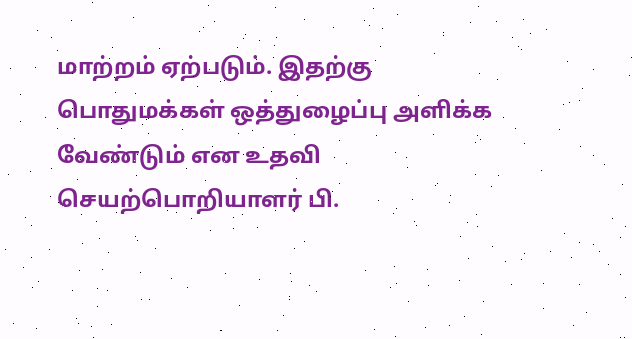மாற்றம் ஏற்படும். இதற்கு பொதுமக்கள் ஒத்துழைப்பு அளிக்க வேண்டும் என உதவி செயற்பொறியாளர் பி.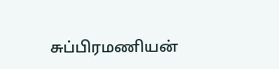சுப்பிரமணியன்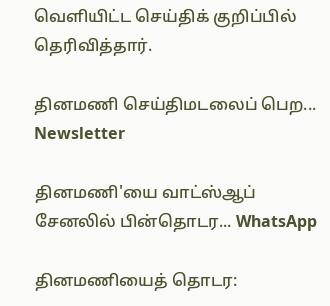வெளியிட்ட செய்திக் குறிப்பில் தெரிவித்தார்.

தினமணி செய்திமடலைப் பெற... Newsletter

தினமணி'யை வாட்ஸ்ஆப் சேனலில் பின்தொடர... WhatsApp

தினமணியைத் தொடர: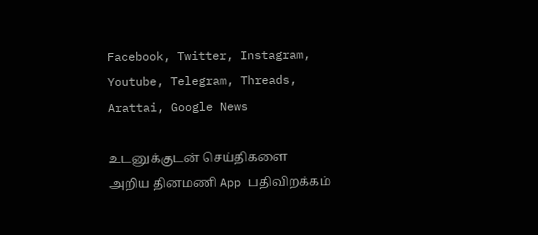Facebook, Twitter, Instagram, Youtube, Telegram, Threads, Arattai, Google News

உடனுக்குடன் செய்திகளை அறிய தினமணி App பதிவிறக்கம்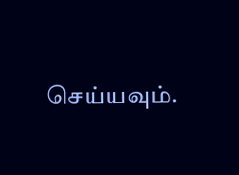செய்யவும்.